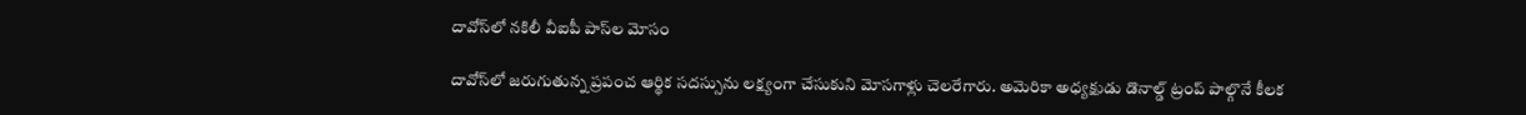దావోస్‌లో నకిలీ వీఐపీ పాస్‌ల మోసం

దావోస్‌లో జరుగుతున్న ప్రపంచ ఆర్థిక సదస్సును లక్ష్యంగా చేసుకుని మోసగాళ్లు చెలరేగారు. అమెరికా అధ్యక్షుడు డొనాల్డ్ ట్రంప్ పాల్గొనే కీలక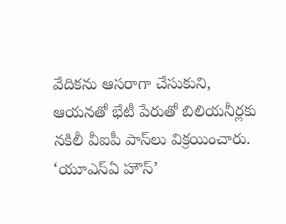వేదికను ఆసరాగా చేసుకుని, ఆయనతో భేటీ పేరుతో బిలియనీర్లకు నకిలీ వీఐపీ పాస్‌లు విక్రయించారు. ‘యూఎస్‌ఏ హౌస్‌’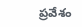ప్రవేశం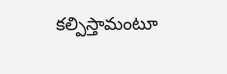కల్పిస్తామంటూ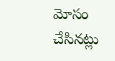మోసం చేసినట్లు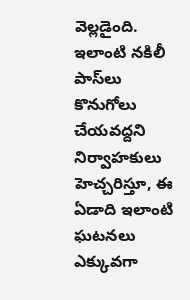వెల్లడైంది. ఇలాంటి నకిలీ పాస్‌లు కొనుగోలు చేయవద్దని నిర్వాహకులు హెచ్చరిస్తూ, ఈ ఏడాది ఇలాంటి ఘటనలు ఎక్కువగా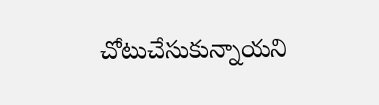చోటుచేసుకున్నాయని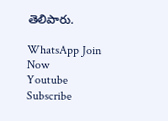తెలిపారు.

WhatsApp Join Now
Youtube Subscribe